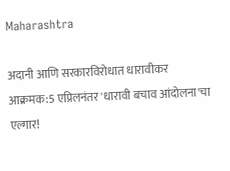Maharashtra

अदानी आणि सरकारविरोधात धारावीकर आक्रमक:5 एप्रिलनंतर 'धारावी बचाव आंदोलना'चा एल्गार!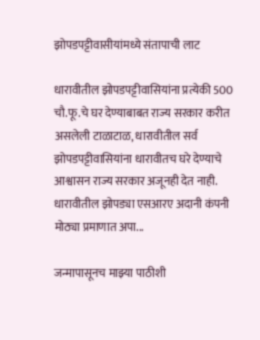झोपडपट्टीवासीयांमध्ये संतापाची लाट

धारावीतील झोपडपट्टीवासियांना प्रत्येकी 500 चौ.फू.चे घर देण्याबाबत राज्य सरकार करीत असलेली टाळाटाळ, धारावीतील सर्व झोपडपट्टीवासियांना धारावीतच घरे देण्याचे आश्वासन राज्य सरकार अजूनही देत नाही. धारावीतील झोपड्या एसआरए अदानी कंपनी मोठ्या प्रमाणात अपा...

जन्मापासूनच माझ्या पाठीशी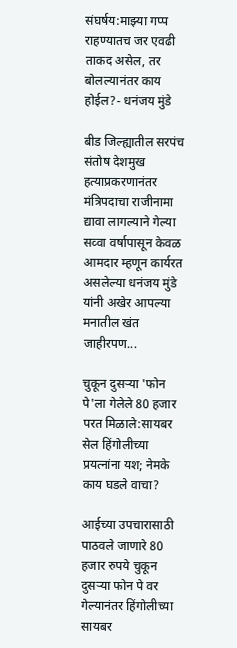संघर्षय:माझ्या गप्प राहण्यातच जर एवढी ताकद असेल, तर बोलल्यानंतर काय होईल?- धनंजय मुंडे

बीड जिल्ह्यातील सरपंच संतोष देशमुख हत्याप्रकरणानंतर मंत्रिपदाचा राजीनामा द्यावा लागल्याने गेल्या सव्वा वर्षापासून केवळ आमदार म्हणून कार्यरत असलेल्या धनंजय मुंडे यांनी अखेर आपल्या मनातील खंत जाहीरपण...

चुकून दुसऱ्या 'फोन पे'ला गेलेले 80 हजार परत मिळाले:सायबर सेल हिंगोलीच्या प्रयत्नांना यश; नेमके काय घडले वाचा?

आईच्या उपचारासाठी पाठवले जाणारे 80 हजार रुपये चुकून दुसऱ्या फोन पे वर गेल्यानंतर हिंगोलीच्या सायबर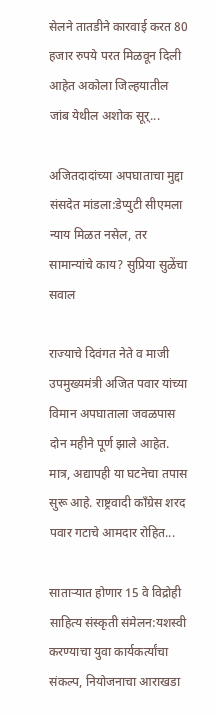सेलने तातडीने कारवाई करत 80 हजार रुपये परत मिळवून दिली आहेत अकोला जिल्हयातील जांब येथील अशोक सूर्...

अजितदादांच्या अपघाताचा मुद्दा संसदेत मांडला:डेप्युटी सीएमला न्याय मिळत नसेल, तर सामान्यांचे काय? सुप्रिया सुळेंचा सवाल

राज्याचे दिवंगत नेते व माजी उपमुख्यमंत्री अजित पवार यांच्या विमान अपघाताला जवळपास दोन महीने पूर्ण झाले आहेत. मात्र, अद्यापही या घटनेचा तपास सुरू आहे. राष्ट्रवादी कॉंग्रेस शरद पवार गटाचे आमदार रोहित...

साताऱ्यात होणार 15 वे विद्रोही साहित्य संस्कृती संमेलन:यशस्वी करण्याचा युवा कार्यकर्त्यांचा संकल्प, नियोजनाचा आराखडा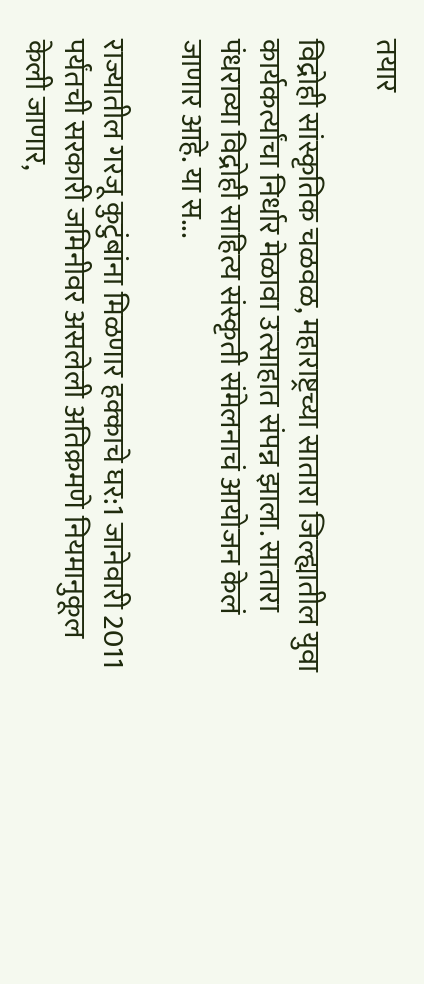तयार

विद्रोही सांस्कृतिक चळवळ, महाराष्ट्रच्या सातारा जिल्ह्यातील युवा कार्यकर्त्यांचा निर्धार मेळावा उत्साहात संपन्न झाला. सातारा पंधराव्या विद्रोही साहित्य संस्कृती संमेलनाचं आयोजन केलं जाणार आहे. या स...

राज्यातील गरजू कुटुंबांना मिळणार हक्काचे घर:1 जानेवारी 2011 पर्यंतची सरकारी जमिनीवर असलेली अतिक्रमणे नियमानुकूल केली जाणार,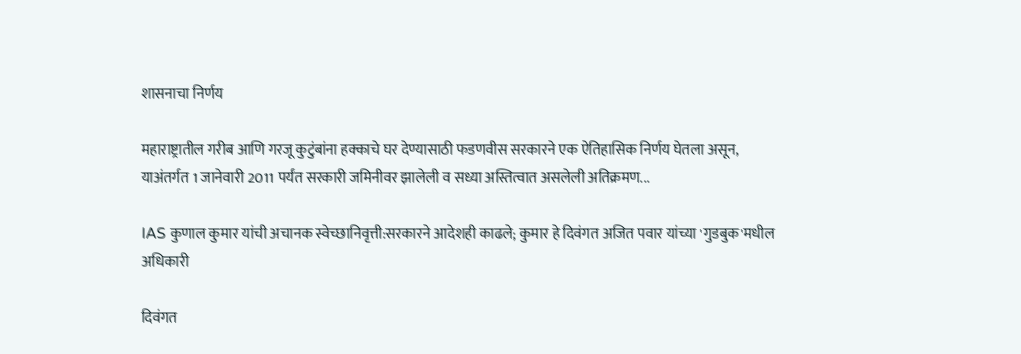शासनाचा निर्णय

महाराष्ट्रातील गरीब आणि गरजू कुटुंबांना हक्काचे घर देण्यासाठी फडणवीस सरकारने एक ऐतिहासिक निर्णय घेतला असून, याअंतर्गत 1 जानेवारी 2011 पर्यंत सरकारी जमिनीवर झालेली व सध्या अस्तित्वात असलेली अतिक्रमण...

IAS कुणाल कुमार यांची अचानक स्वेच्छानिवृत्ती:सरकारने आदेशही काढले; कुमार हे दिवंगत अजित पवार यांच्या 'गुडबुक'मधील अधिकारी

दिवंगत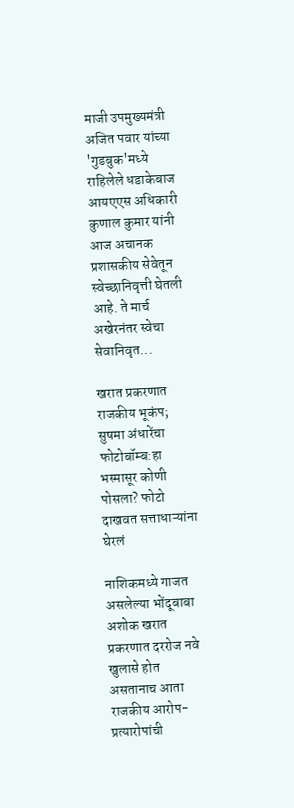माजी उपमुख्यमंत्री अजित पवार यांच्या 'गुडबुक'मध्ये राहिलेले धडाकेबाज आयएएस अधिकारी कुणाल कुमार यांनी आज अचानक प्रशासकीय सेवेतून स्वेच्छानिवृत्ती घेतली आहे. ते मार्च अखेरनंतर स्वेचा सेवानिवृत...

खरात प्रकरणात राजकीय भूकंप; सुषमा अंधारेंचा फोटोबॉम्ब:हा भस्मासूर कोणी पोसला? फोटो दाखवत सत्ताधाऱ्यांना घेरलं

नाशिकमध्ये गाजत असलेल्या भोंदूबाबा अशोक खरात प्रकरणात दररोज नवे खुलासे होत असतानाच आता राजकीय आरोप-प्रत्यारोपांची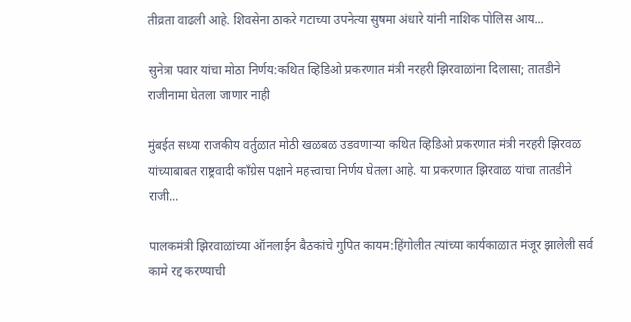तीव्रता वाढली आहे. शिवसेना ठाकरे गटाच्या उपनेत्या सुषमा अंधारे यांनी नाशिक पोलिस आय...

सुनेत्रा पवार यांचा मोठा निर्णय:कथित व्हिडिओ प्रकरणात मंत्री नरहरी झिरवाळांना दिलासा; तातडीने राजीनामा घेतला जाणार नाही

मुंबईत सध्या राजकीय वर्तुळात मोठी खळबळ उडवणाऱ्या कथित व्हिडिओ प्रकरणात मंत्री नरहरी झिरवळ यांच्याबाबत राष्ट्रवादी काँग्रेस पक्षाने महत्त्वाचा निर्णय घेतला आहे. या प्रकरणात झिरवाळ यांचा तातडीने राजी...

पालकमंत्री झिरवाळांच्या ऑनलाईन बैठकांचे गुपित कायम:हिंगोलीत त्यांच्या कार्यकाळात मंजूर झालेली सर्व कामे रद्द करण्याची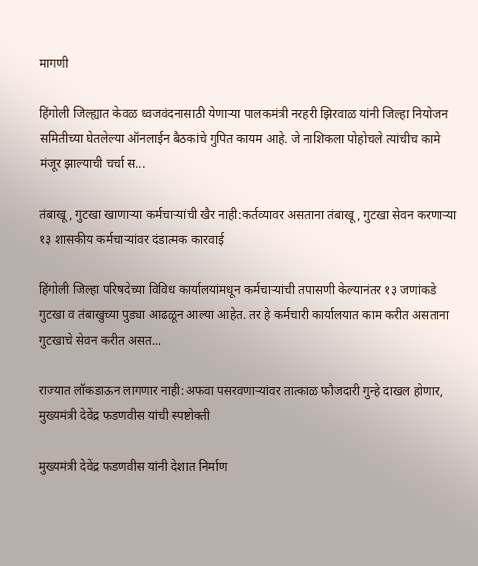मागणी

हिंगोली जिल्ह्यात केवळ ध्वजवंदनासाठी येणाऱ्या पालकमंत्री नरहरी झिरवाळ यांनी जिल्हा नियोजन समितीच्या घेतलेल्या ऑनलाईन बैठकांचे गुपित कायम आहे. जे नाशिकला पोहोचले त्यांचीच कामे मंजूर झाल्याची चर्चा स...

तंबाखू, गुटखा खाणाऱ्या कर्मचाऱ्यांची खैर नाही:कर्तव्यावर असताना तंबाखू, गुटखा सेवन करणाऱ्या १३ शासकीय कर्मचाऱ्यांवर दंडात्मक कारवाई

हिंगोली जिल्हा परिषदेच्या विविध कार्यालयांमधून कर्मचाऱ्यांची तपासणी केल्यानंतर १३ जणांकडे गुटखा व तंबाखुच्या पुड्या आढळून आल्या आहेत. तर हे कर्मचारी कार्यालयात काम करीत असताना गुटखाचे सेवन करीत असत...

राज्यात लॉकडाऊन लागणार नाही:अफवा पसरवणाऱ्यांवर तात्काळ फौजदारी गुन्हे दाखल होणार, मुख्यमंत्री देवेंद्र फडणवीस यांची स्पष्टोक्ती

मुख्यमंत्री देवेंद्र फडणवीस यांनी देशात निर्माण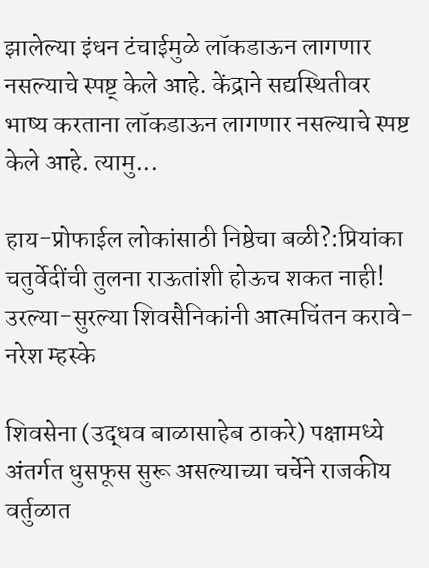झालेल्या इंधन टंचाईमुळे लॉकडाऊन लागणार नसल्याचे स्पष्ट् केले आहे. केंद्राने सद्यस्थितीवर भाष्य करताना लॉकडाऊन लागणार नसल्याचे स्पष्ट केले आहे. त्यामु...

हाय-प्रोफाईल लोकांसाठी निष्ठेचा बळी?:प्रियांका चतुर्वेदींची तुलना राऊतांशी होऊच शकत नाही! उरल्या-सुरल्या शिवसैनिकांनी आत्मचिंतन करावे- नरेश म्हस्के

शिवसेना (उद्धव बाळासाहेब ठाकरे) पक्षामध्ये अंतर्गत धुसफूस सुरू असल्याच्या चर्चेने राजकीय वर्तुळात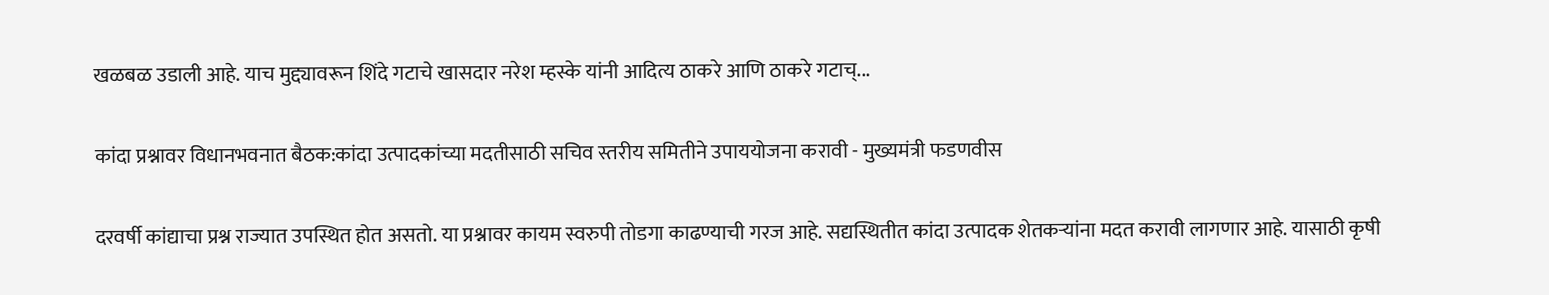खळबळ उडाली आहे. याच मुद्द्यावरून शिंदे गटाचे खासदार नरेश म्हस्के यांनी आदित्य ठाकरे आणि ठाकरे गटाच्...

कांदा प्रश्नावर विधानभवनात बैठक:कांदा उत्पादकांच्या मदतीसाठी सचिव स्तरीय समितीने उपाययोजना करावी - मुख्यमंत्री फडणवीस

दरवर्षी कांद्याचा प्रश्न राज्यात उपस्थित होत असतो. या प्रश्नावर कायम स्वरुपी तोडगा काढण्याची गरज आहे. सद्यस्थितीत कांदा उत्पादक शेतकऱ्यांना मदत करावी लागणार आहे. यासाठी कृषी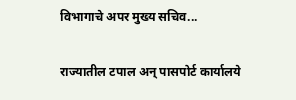विभागाचे अपर मुख्य सचिव...

राज्यातील टपाल अन् पासपोर्ट कार्यालये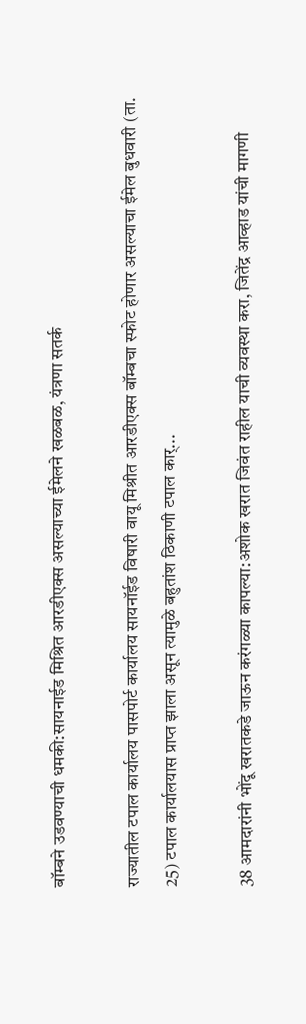बॉम्बने उडवण्याची धमकी:सायनाईड मिश्रित आरडीएक्स असल्याच्या ईमेलने खळबळ, यंत्रणा सतर्क

राज्यातील टपाल कार्यालय पासपोर्ट कार्यालय सायनॉईड विषारी वायू मिश्रीत आरडीएक्स बॉम्बचा स्फोट होणार असल्याचा ईमेल बुधवारी (ता. 25) टपाल कार्यालयास प्राप्त झाला असून त्यामुळे बहुतांश ठिकाणी टपाल कार्...

38 आमदारांनी भोंदू खरातकडे जाऊन करंगळ्या कापल्या:अशोक खरात जिवंत राहील याची व्यवस्था करा, जितेंद्र आव्हाड यांची मागणी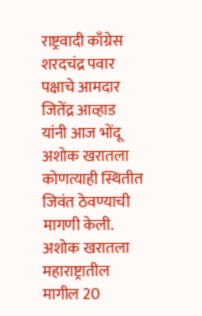राष्ट्रवादी काँग्रेस शरदचंद्र पवार पक्षाचे आमदार जितेंद्र आव्हाड यांनी आज भोंदू अशोक खरातला कोणत्याही स्थितीत जिवंत ठेवण्याची मागणी केली. अशोक खरातला महाराष्ट्रातील मागील 20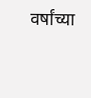वर्षांच्या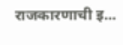राजकारणाची इ...